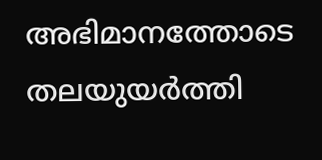അഭിമാനത്തോടെ തലയുയർത്തി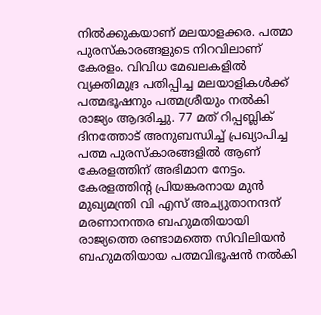നിൽക്കുകയാണ് മലയാളക്കര. പത്മാ പുരസ്കാരങ്ങളുടെ നിറവിലാണ് കേരളം. വിവിധ മേഖലകളിൽ വ്യക്തിമുദ്ര പതിപ്പിച്ച മലയാളികൾക്ക് പത്മഭൂഷനും പത്മശ്രീയും നൽകി രാജ്യം ആദരിച്ചു. 77 മത് റിപ്പബ്ലിക് ദിനത്തോട് അനുബന്ധിച്ച് പ്രഖ്യാപിച്ച പത്മ പുരസ്കാരങ്ങളിൽ ആണ് കേരളത്തിന് അഭിമാന നേട്ടം.
കേരളത്തിൻ്റ പ്രിയങ്കരനായ മുൻ മുഖ്യമന്ത്രി വി എസ് അച്യുതാനന്ദന് മരണാനന്തര ബഹുമതിയായി രാജ്യത്തെ രണ്ടാമത്തെ സിവിലിയൻ ബഹുമതിയായ പത്മവിഭൂഷൻ നൽകി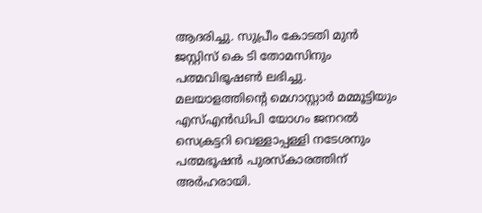ആദരിച്ചു. സുപ്രീം കോടതി മുൻ ജസ്റ്റിസ് കെ ടി തോമസിനും പത്മവിഭൂഷൺ ലഭിച്ചു. മലയാളത്തിൻ്റെ മെഗാസ്റ്റാർ മമ്മൂട്ടിയും എസ്എൻഡിപി യോഗം ജനറൽ സെക്രട്ടറി വെള്ളാപ്പള്ളി നടേശനും പത്മഭൂഷൻ പുരസ്കാരത്തിന് അർഹരായി.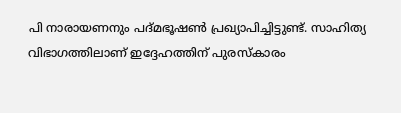പി നാരായണനും പദ്മഭൂഷൺ പ്രഖ്യാപിച്ചിട്ടുണ്ട്. സാഹിത്യ വിഭാഗത്തിലാണ് ഇദ്ദേഹത്തിന് പുരസ്കാരം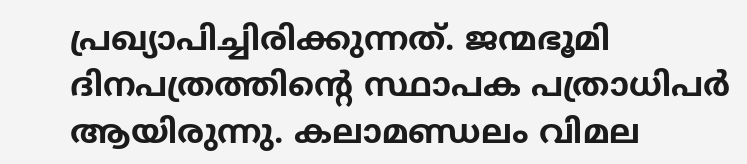പ്രഖ്യാപിച്ചിരിക്കുന്നത്. ജന്മഭൂമി ദിനപത്രത്തിന്റെ സ്ഥാപക പത്രാധിപർ ആയിരുന്നു. കലാമണ്ഡലം വിമല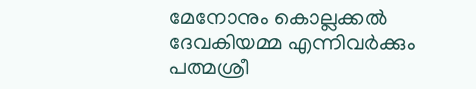മേനോനും കൊല്ലക്കൽ ദേവകിയമ്മ എന്നിവർക്കും പത്മശ്രീ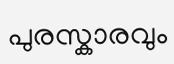പുരസ്കാരവും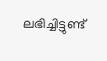ലഭിച്ചിട്ടുണ്ട്